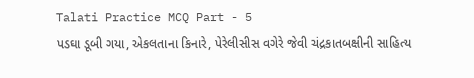Talati Practice MCQ Part - 5
પડઘા ડૂબી ગયા, એકલતાના કિનારે, પેરેલીસીસ વગેરે જેવી ચંદ્રકાતબક્ષીની સાહિત્ય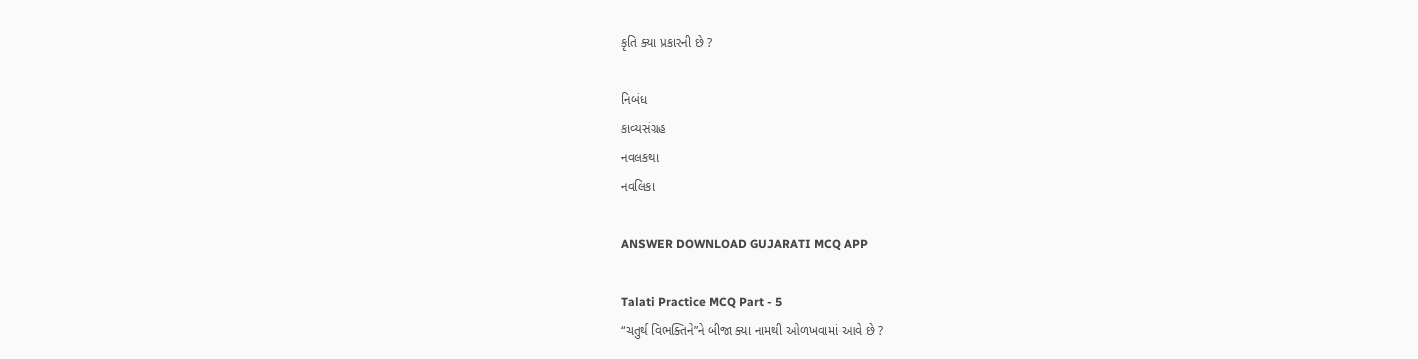કૃતિ ક્યા પ્રકારની છે ?

નિબંધ
કાવ્યસંગ્રહ
નવલકથા
નવલિકા

ANSWER DOWNLOAD GUJARATI MCQ APP

Talati Practice MCQ Part - 5
“ચતુર્થ વિભક્તિને”ને બીજા ક્યા નામથી ઓળખવામાં આવે છે ?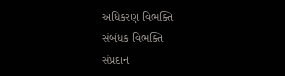અધિકરણ વિભક્તિ
સંબંધક વિભક્તિ
સંપ્રદાન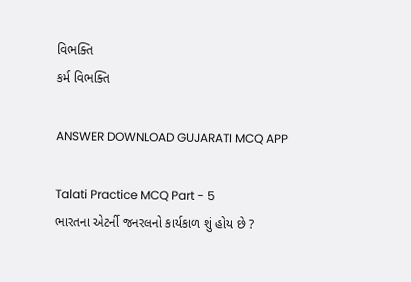વિભક્તિ
કર્મ વિભક્તિ

ANSWER DOWNLOAD GUJARATI MCQ APP

Talati Practice MCQ Part - 5
ભારતના એટર્ની જનરલનો કાર્યકાળ શું હોય છે ?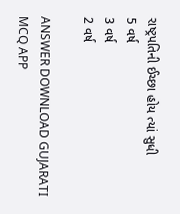રાષ્ટ્રપતિની ઈચ્છા હોય ત્યાં સુધી
5 વર્ષ
3 વર્ષ
2 વર્ષ

ANSWER DOWNLOAD GUJARATI MCQ APP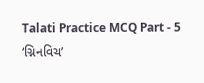Talati Practice MCQ Part - 5
‘ગ્નિનવિચ’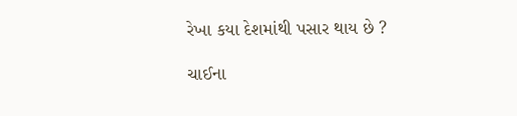રેખા કયા દેશમાંથી પસાર થાય છે ?

ચાઈના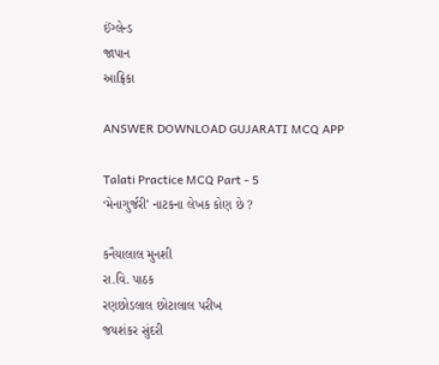ઈંગ્લેન્ડ
જાપાન
આફ્રિકા

ANSWER DOWNLOAD GUJARATI MCQ APP

Talati Practice MCQ Part - 5
‘મેનાગુર્જરી’ નાટકના લેખક કોણ છે ?

કનૈયાલાલ મુનશી
રા.વિ. પાઠક
રણછોડલાલ છોટાલાલ પરીખ
જયશંકર સુંદરી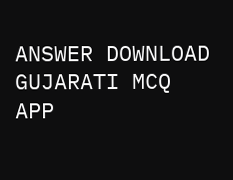ANSWER DOWNLOAD GUJARATI MCQ APP